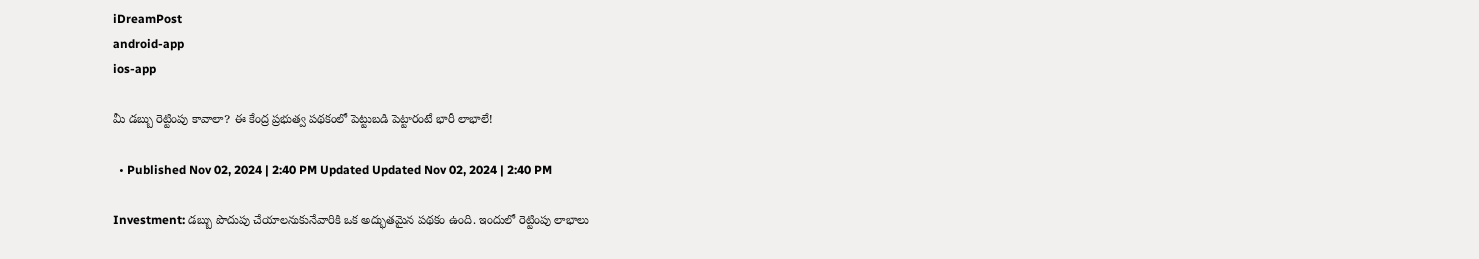iDreamPost
android-app
ios-app

మీ డబ్బు రెట్టింపు కావాలా? ఈ కేంద్ర ప్రభుత్వ పథకంలో పెట్టుబడి పెట్టారంటే భారీ లాభాలే!

  • Published Nov 02, 2024 | 2:40 PM Updated Updated Nov 02, 2024 | 2:40 PM

Investment: డబ్బు పొదుపు చేయాలనుకునేవారికి ఒక అద్భుతమైన పథకం ఉంది. ఇందులో రెట్టింపు లాభాలు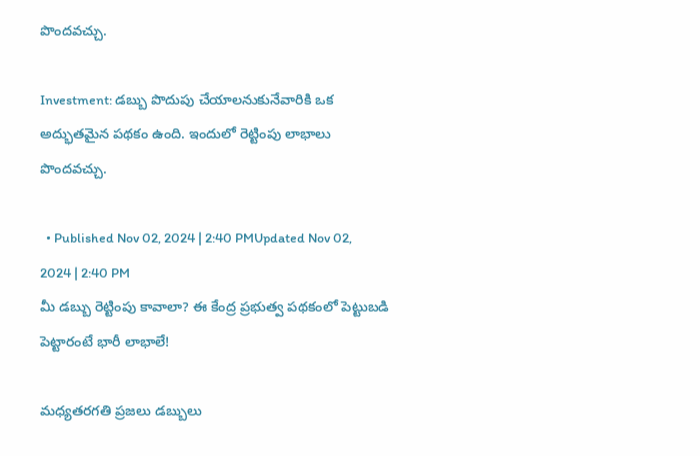పొందవచ్చు.

Investment: డబ్బు పొదుపు చేయాలనుకునేవారికి ఒక అద్భుతమైన పథకం ఉంది. ఇందులో రెట్టింపు లాభాలు పొందవచ్చు.

  • Published Nov 02, 2024 | 2:40 PMUpdated Nov 02, 2024 | 2:40 PM
మీ డబ్బు రెట్టింపు కావాలా? ఈ కేంద్ర ప్రభుత్వ పథకంలో పెట్టుబడి పెట్టారంటే భారీ లాభాలే!

మధ్యతరగతి ప్రజలు డబ్బులు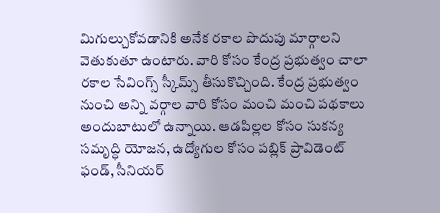మిగుల్చుకోవడానికి అనేక రకాల పొదుపు మార్గాలని వెతుకుతూ ఉంటారు. వారి కోసం కేంద్ర ప్రభుత్వం చాలా రకాల సేవింగ్స్ స్కీమ్స్ తీసుకొచ్చింది. కేంద్ర ప్రభుత్వం నుంచి అన్ని వర్గాల వారి కోసం మంచి మంచి పథకాలు అందుబాటులో ఉన్నాయి. ఆడపిల్లల కోసం సుకన్య సమృద్ధి యోజన, ఉద్యోగుల కోసం పబ్లిక్ ప్రావిడెంట్ ఫండ్, సీనియర్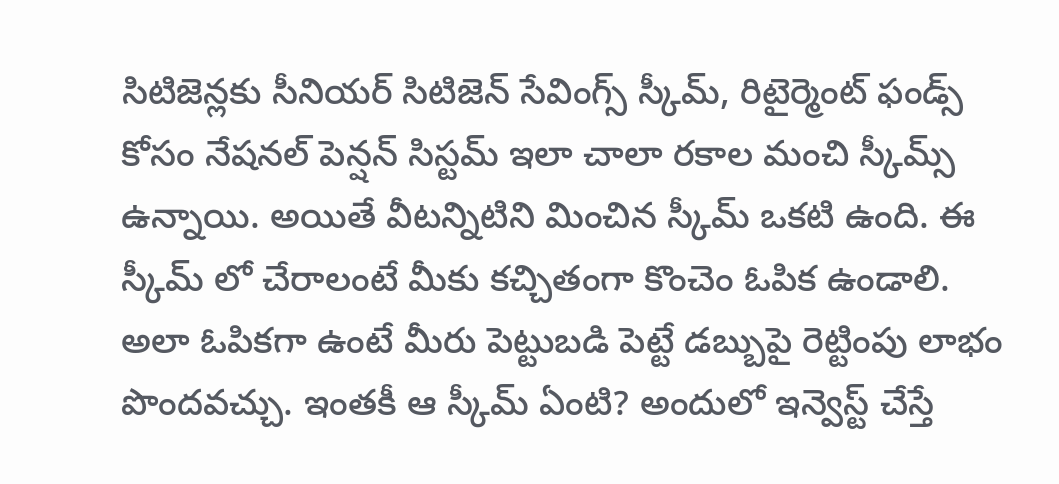సిటిజెన్లకు సీనియర్ సిటిజెన్ సేవింగ్స్ స్కీమ్, రిటైర్మెంట్ ఫండ్స్ కోసం నేషనల్ పెన్షన్ సిస్టమ్ ఇలా చాలా రకాల మంచి స్కీమ్స్ ఉన్నాయి. అయితే వీటన్నిటిని మించిన స్కీమ్ ఒకటి ఉంది. ఈ స్కీమ్ లో చేరాలంటే మీకు కచ్చితంగా కొంచెం ఓపిక ఉండాలి. అలా ఓపికగా ఉంటే మీరు పెట్టుబడి పెట్టే డబ్బుపై రెట్టింపు లాభం పొందవచ్చు. ఇంతకీ ఆ స్కీమ్ ఏంటి? అందులో ఇన్వెస్ట్ చేస్తే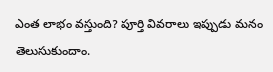ఎంత లాభం వస్తుంది? పూర్తి వివరాలు ఇప్పుడు మనం తెలుసుకుందాం.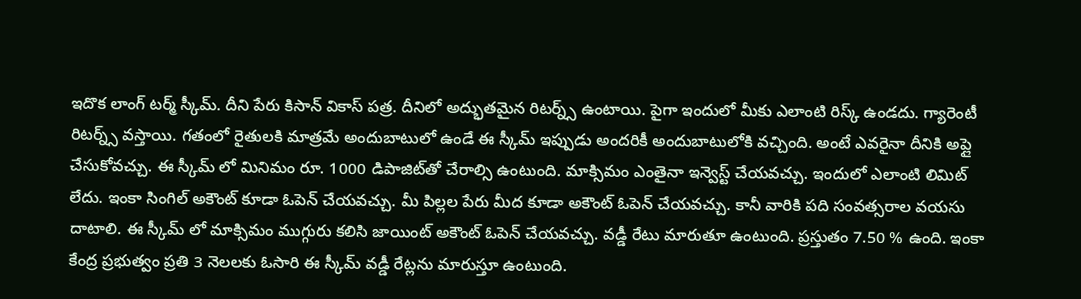ఇదొక లాంగ్ టర్మ్‌ స్కీమ్. దీని పేరు కిసాన్ వికాస్ పత్ర. దీనిలో అద్భుతమైన రిటర్న్స్ ఉంటాయి. పైగా ఇందులో మీకు ఎలాంటి రిస్క్ ఉండదు. గ్యారెంటీ రిటర్న్స్ వస్తాయి. గతంలో రైతులకి మాత్రమే అందుబాటులో ఉండే ఈ స్కీమ్ ఇప్పుడు అందరికీ అందుబాటులోకి వచ్చింది. అంటే ఎవరైనా దీనికి అప్లై చేసుకోవచ్చు. ఈ స్కీమ్ లో మినిమం రూ. 1000 డిపాజిట్‌తో చేరాల్సి ఉంటుంది. మాక్సిమం ఎంతైనా ఇన్వెస్ట్ చేయవచ్చు. ఇందులో ఎలాంటి లిమిట్ లేదు. ఇంకా సింగిల్ అకౌంట్ కూడా ఓపెన్ చేయవచ్చు. మీ పిల్లల పేరు మీద కూడా అకౌంట్ ఓపెన్ చేయవచ్చు. కానీ వారికి పది సంవత్సరాల వయసు దాటాలి. ఈ స్కీమ్ లో మాక్సిమం ముగ్గురు కలిసి జాయింట్ అకౌంట్ ఓపెన్ చేయవచ్చు. వడ్డీ రేటు మారుతూ ఉంటుంది. ప్రస్తుతం 7.50 % ఉంది. ఇంకా కేంద్ర ప్రభుత్వం ప్రతి 3 నెలలకు ఓసారి ఈ స్కీమ్ వడ్డీ రేట్లను మారుస్తూ ఉంటుంది.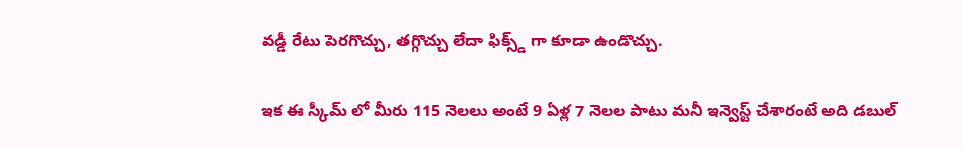వడ్డీ రేటు పెరగొచ్చు, తగ్గొచ్చు లేదా ఫిక్స్డ్ గా కూడా ఉండొచ్చు.

ఇక ఈ స్కీమ్ లో మీరు 115 నెలలు అంటే 9 ఏళ్ల 7 నెలల పాటు మనీ ఇన్వెస్ట్ చేశారంటే అది డబుల్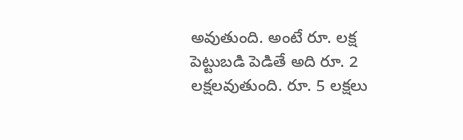అవుతుంది. అంటే రూ. లక్ష పెట్టుబడి పెడితే అది రూ. 2 లక్షలవుతుంది. రూ. 5 లక్షలు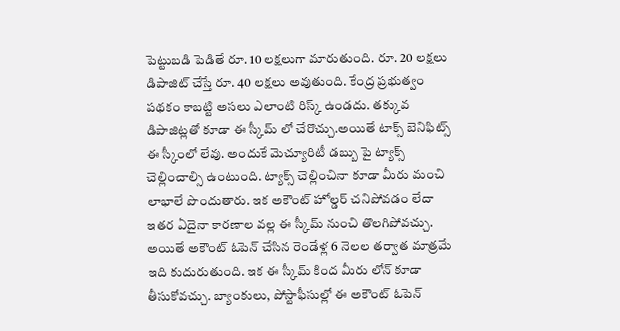పెట్టుబడి పెడితే రూ. 10 లక్షలుగా మారుతుంది. రూ. 20 లక్షలు డిపాజిట్ చేస్తే రూ. 40 లక్షలు అవుతుంది. కేంద్ర ప్రభుత్వం పథకం కాబట్టి అసలు ఎలాంటి రిస్క్‌ ఉండదు. తక్కువ డిపాజిట్లతో కూడా ఈ స్కీమ్ లో చేరొచ్చు.అయితే టాక్స్ బెనిఫిట్స్ ఈ స్కీంలో లేవు. అందుకే మెచ్యూరిటీ డబ్బు పై ట్యాక్స్ చెల్లించాల్సి ఉంటుంది. ట్యాక్స్ చెల్లించినా కూడా మీరు మంచి లాభాలే పొందుతారు. ఇక అకౌంట్ హోల్డర్ చనిపోవడం లేదా ఇతర ఏదైనా కారణాల వల్ల ఈ స్కీమ్ నుంచి తొలగిపోవచ్చు. అయితే అకౌంట్ ఓపెన్ చేసిన రెండేళ్ల 6 నెలల తర్వాత మాత్రమే ఇది కుదురుతుంది. ఇక ఈ స్కీమ్ కింద మీరు లోన్ కూడా తీసుకోవచ్చు. బ్యాంకులు, పోస్టాఫీసుల్లో ఈ అకౌంట్ ఓపెన్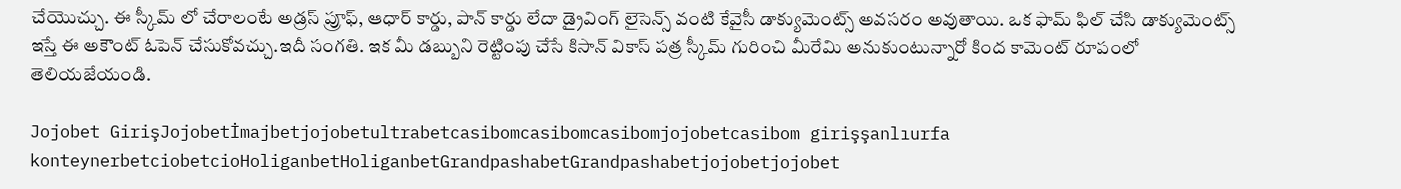చేయొచ్చు. ఈ స్కీమ్ లో చేరాలంటే అడ్రస్ ప్రూఫ్, ఆధార్ కార్డు, పాన్ కార్డు లేదా డ్రైవింగ్ లైసెన్స్ వంటి కేవైసీ డాక్యుమెంట్స్ అవసరం అవుతాయి. ఒక ఫామ్ ఫిల్ చేసి డాక్యుమెంట్స్ ఇస్తే ఈ అకౌంట్ ఓపెన్ చేసుకోవచ్చు.ఇదీ సంగతి. ఇక మీ డబ్బుని రెట్టింపు చేసే కిసాన్ వికాస్ పత్ర స్కీమ్ గురించి మీరేమి అనుకుంటున్నారో కింద కామెంట్ రూపంలో తెలియజేయండి.

Jojobet GirişJojobetİmajbetjojobetultrabetcasibomcasibomcasibomjojobetcasibom girişşanlıurfa konteynerbetciobetcioHoliganbetHoliganbetGrandpashabetGrandpashabetjojobetjojobet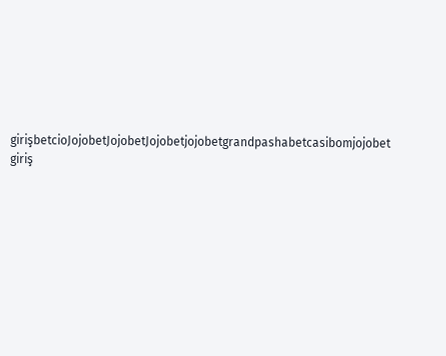girişbetcioJojobetJojobetJojobetjojobetgrandpashabetcasibomjojobet giriş